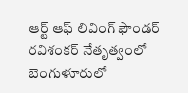ఆర్ట్ ఆఫ్ లివింగ్ ఫౌండర్ రవిశంకర్ నేతృత్వంలో బెంగుళూరులో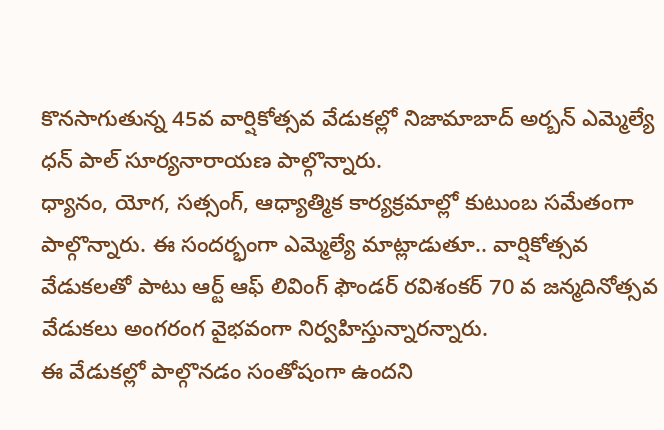కొనసాగుతున్న 45వ వార్షికోత్సవ వేడుకల్లో నిజామాబాద్ అర్బన్ ఎమ్మెల్యే ధన్ పాల్ సూర్యనారాయణ పాల్గొన్నారు.
ధ్యానం, యోగ, సత్సంగ్, ఆధ్యాత్మిక కార్యక్రమాల్లో కుటుంబ సమేతంగా పాల్గొన్నారు. ఈ సందర్భంగా ఎమ్మెల్యే మాట్లాడుతూ.. వార్షికోత్సవ వేడుకలతో పాటు ఆర్ట్ ఆఫ్ లివింగ్ ఫౌండర్ రవిశంకర్ 70 వ జన్మదినోత్సవ వేడుకలు అంగరంగ వైభవంగా నిర్వహిస్తున్నారన్నారు.
ఈ వేడుకల్లో పాల్గొనడం సంతోషంగా ఉందని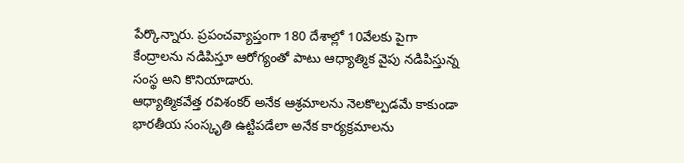పేర్కొన్నారు. ప్రపంచవ్యాప్తంగా 180 దేశాల్లో 10వేలకు పైగా కేంద్రాలను నడిపిస్తూ ఆరోగ్యంతో పాటు ఆధ్యాత్మిక వైపు నడిపిస్తున్న సంస్థ అని కొనియాడారు.
ఆధ్యాత్మికవేత్త రవిశంకర్ అనేక ఆశ్రమాలను నెలకొల్పడమే కాకుండా భారతీయ సంస్కృతి ఉట్టిపడేలా అనేక కార్యక్రమాలను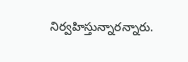నిర్వహిస్తున్నారన్నారు.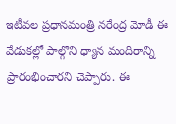ఇటీవల ప్రధానమంత్రి నరేంద్ర మోడీ ఈ వేడుకల్లో పాల్గొని ధ్యాన మందిరాన్ని ప్రారంభించారని చెప్పారు. ఈ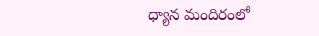ధ్యాన మందిరంలో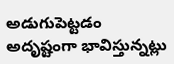అడుగుపెట్టడం అదృష్టంగా భావిస్తున్నట్లు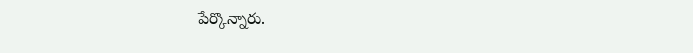పేర్కొన్నారు.